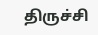திருச்சி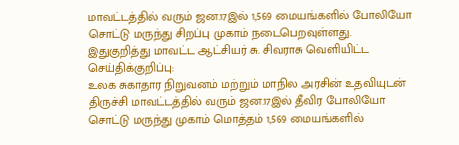மாவட்டத்தில் வரும் ஜன.17இல் 1,569 மையங்களில் போலியோ சொட்டு மருந்து சிறப்பு முகாம் நடைபெறவுள்ளது.
இதுகுறித்து மாவட்ட ஆட்சியர் சு. சிவராசு வெளியிட்ட செய்திக்குறிப்பு:
உலக சுகாதார நிறுவனம் மற்றும் மாநில அரசின் உதவியுடன் திருச்சி மாவட்டத்தில் வரும் ஜன.17இல் தீவிர போலியோ சொட்டு மருந்து முகாம் மொத்தம் 1,569 மையங்களில்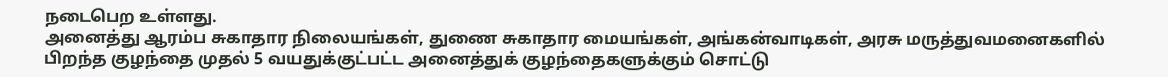நடைபெற உள்ளது.
அனைத்து ஆரம்ப சுகாதார நிலையங்கள், துணை சுகாதார மையங்கள், அங்கன்வாடிகள், அரசு மருத்துவமனைகளில் பிறந்த குழந்தை முதல் 5 வயதுக்குட்பட்ட அனைத்துக் குழந்தைகளுக்கும் சொட்டு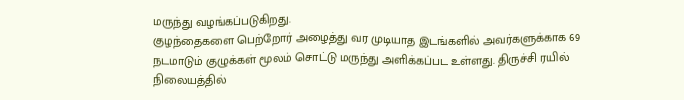மருந்து வழங்கப்படுகிறது.
குழந்தைகளை பெற்றோர் அழைத்து வர முடியாத இடங்களில் அவர்களுக்காக 69 நடமாடும் குழுக்கள் மூலம் சொட்டு மருந்து அளிக்கப்பட உள்ளது. திருச்சி ரயில் நிலையத்தில்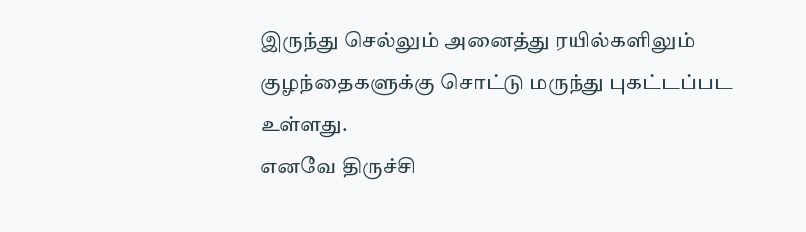இருந்து செல்லும் அனைத்து ரயில்களிலும் குழந்தைகளுக்கு சொட்டு மருந்து புகட்டப்பட உள்ளது.
எனவே திருச்சி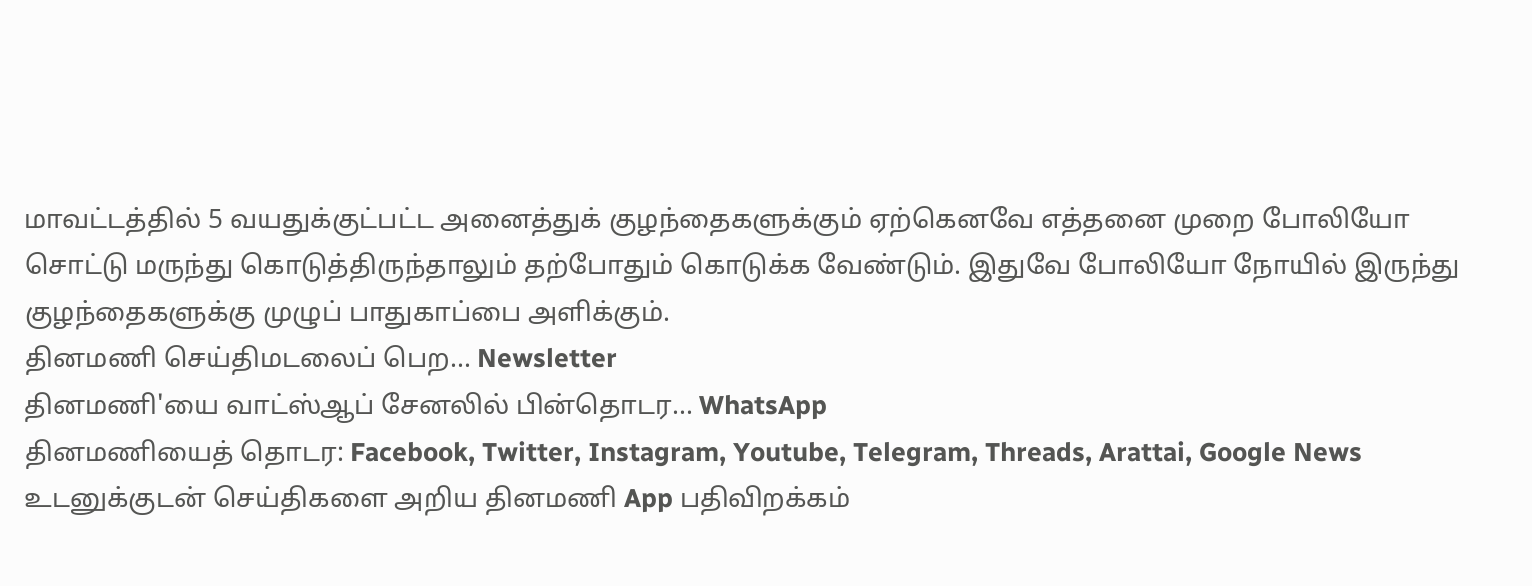மாவட்டத்தில் 5 வயதுக்குட்பட்ட அனைத்துக் குழந்தைகளுக்கும் ஏற்கெனவே எத்தனை முறை போலியோ சொட்டு மருந்து கொடுத்திருந்தாலும் தற்போதும் கொடுக்க வேண்டும். இதுவே போலியோ நோயில் இருந்து குழந்தைகளுக்கு முழுப் பாதுகாப்பை அளிக்கும்.
தினமணி செய்திமடலைப் பெற... Newsletter
தினமணி'யை வாட்ஸ்ஆப் சேனலில் பின்தொடர... WhatsApp
தினமணியைத் தொடர: Facebook, Twitter, Instagram, Youtube, Telegram, Threads, Arattai, Google News
உடனுக்குடன் செய்திகளை அறிய தினமணி App பதிவிறக்கம்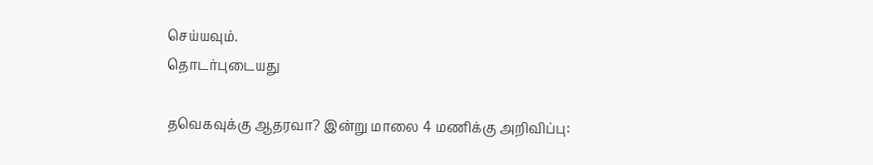செய்யவும்.
தொடர்புடையது

தவெகவுக்கு ஆதரவா? இன்று மாலை 4 மணிக்கு அறிவிப்பு: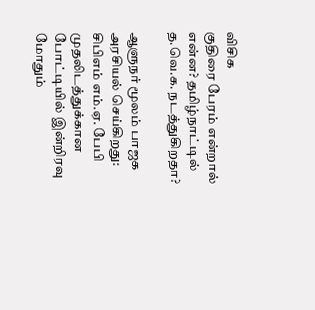விசிக
குதிரை பேரம் என்றால் என்ன? தமிழ்நாட்டில் த.வெ.க. நடத்துகிறதா?

ஆளுநர் மூலம் பாஜக அரசியல் செய்கிறது: சிபிஎம் எம்.ஏ. பேபி
முதலிடத்துக்கான போட்டியில் இன்றிரவு மோதும்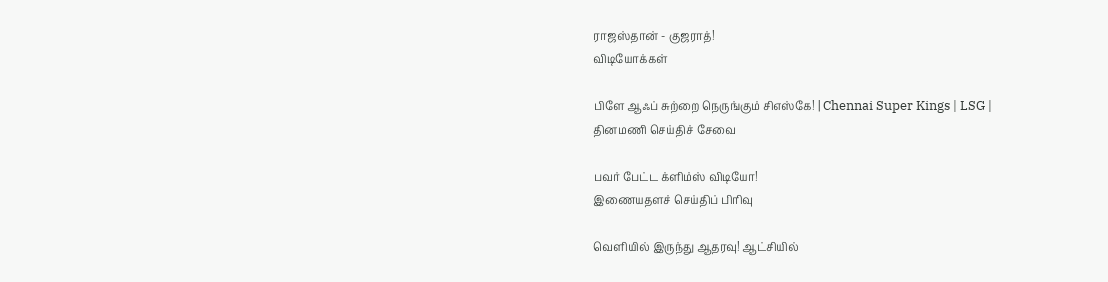ராஜஸ்தான் - குஜராத்!
விடியோக்கள்

பிளே ஆஃப் சுற்றை நெருங்கும் சிஎஸ்கே! | Chennai Super Kings | LSG |
தினமணி செய்திச் சேவை

பவர் பேட்ட க்ளிம்ஸ் விடியோ!
இணையதளச் செய்திப் பிரிவு

வெளியில் இருந்து ஆதரவு! ஆட்சியில்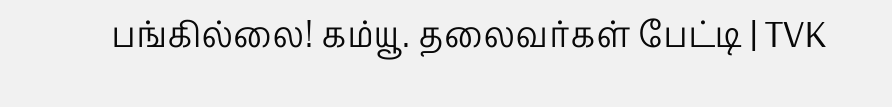பங்கில்லை! கம்யூ. தலைவர்கள் பேட்டி | TVK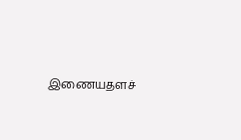இணையதளச்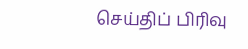செய்திப் பிரிவு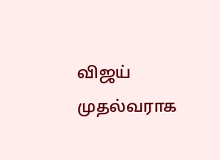விஜய் முதல்வராக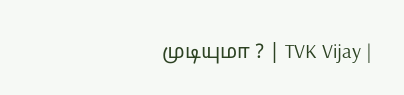முடியுமா ? | TVK Vijay |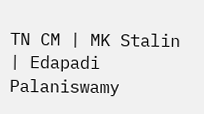TN CM | MK Stalin | Edapadi Palaniswamy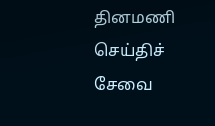தினமணி செய்திச் சேவை